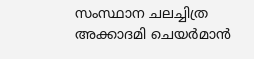സംസ്ഥാന ചലച്ചിത്ര അക്കാദമി ചെയർമാൻ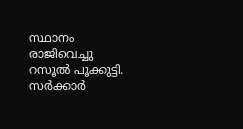സ്ഥാനം രാജിവെച്ചു റസൂൽ പൂക്കുട്ടി. സർക്കാർ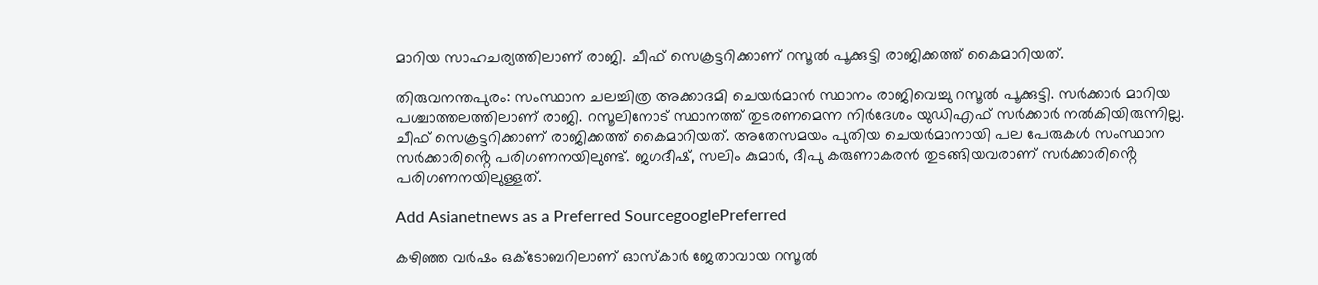മാറിയ സാഹചര്യത്തിലാണ് രാജി. ചീഫ് സെക്രട്ടറിക്കാണ് റസൂൽ പൂക്കുട്ടി രാജിക്കത്ത് കൈമാറിയത്.

തിരുവനന്തപുരം: സംസ്ഥാന ചലച്ചിത്ര അക്കാദമി ചെയർമാൻ സ്ഥാനം രാജിവെച്ചു റസൂൽ പൂക്കുട്ടി. സർക്കാർ മാറിയ പശ്ചാത്തലത്തിലാണ് രാജി. റസൂലിനോട് സ്ഥാനത്ത് തുടരണമെന്ന നിർദേശം യുഡിഎഫ് സർക്കാർ നൽകിയിരുന്നില്ല. ചീഫ് സെക്രട്ടറിക്കാണ് രാജിക്കത്ത് കൈമാറിയത്. അതേസമയം പുതിയ ചെയർമാനായി പല പേരുകൾ സംസ്ഥാന സർക്കാരിൻ്റെ പരിഗണനയിലുണ്ട്. ജഗദീഷ്, സലിം കുമാർ, ദീപു കരുണാകരൻ തുടങ്ങിയവരാണ് സർക്കാരിൻ്റെ പരിഗണനയിലുള്ളത്.

Add Asianetnews as a Preferred SourcegooglePreferred

കഴിഞ്ഞ വർഷം ഒക്ടോബറിലാണ് ഓസ്കാർ ജേതാവായ റസൂൽ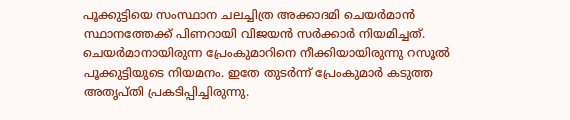പൂക്കുട്ടിയെ സംസ്ഥാന ചലച്ചിത്ര അക്കാദമി ചെയർമാൻ സ്ഥാനത്തേക്ക് പിണറായി വിജയൻ സർക്കാർ നിയമിച്ചത്. ചെയർമാനായിരുന്ന പ്രേംകുമാറിനെ നീക്കിയായിരുന്നു റസൂൽ പൂക്കുട്ടിയുടെ നിയമനം. ഇതേ തുടർന്ന് പ്രേംകുമാർ കടുത്ത അതൃപ്തി പ്രകടിപ്പിച്ചിരുന്നു.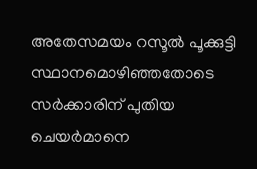അതേസമയം റസൂൽ പൂക്കുട്ടി സ്ഥാനമൊഴിഞ്ഞതോടെ സർക്കാരിന് പുതിയ ചെയർമാനെ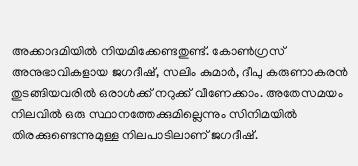അക്കാദമിയിൽ നിയമിക്കേണ്ടതുണ്ട്. കോൺഗ്രസ് അനുഭാവികളായ ജഗദീഷ്, സലിം കുമാർ, ദീപു കരുണാകരൻ തുടങ്ങിയവരിൽ ഒരാൾക്ക് നറുക്ക് വീണേക്കാം. അതേസമയം നിലവിൽ ഒരു സ്ഥാനത്തേക്കുമില്ലെന്നും സിനിമയിൽ തിരക്കുണ്ടെന്നുമുള്ള നിലപാടിലാണ് ജഗദീഷ്.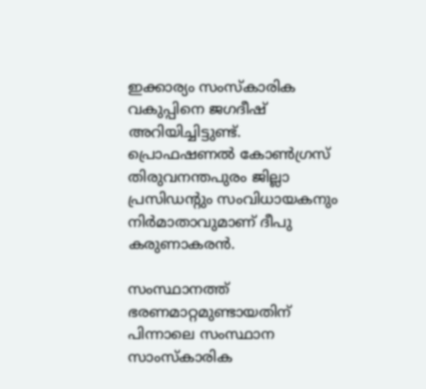ഇക്കാര്യം സംസ്കാരിക വകുപ്പിനെ ജഗദീഷ് അറിയിച്ചിട്ടുണ്ട്. പ്രൊഫഷണൽ കോൺഗ്രസ്‌ തിരുവനന്തപുരം ജില്ലാ പ്രസിഡന്റും സംവിധായകനും നിർമാതാവുമാണ് ദീപു കരുണാകരൻ.

സംസ്ഥാനത്ത് ഭരണമാറ്റമുണ്ടായതിന് പിന്നാലെ സംസ്ഥാന സാംസ്കാരിക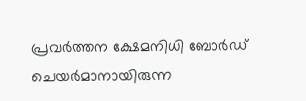പ്രവർത്തന ക്ഷേമനിധി ബോർഡ് ചെയർമാനായിരുന്ന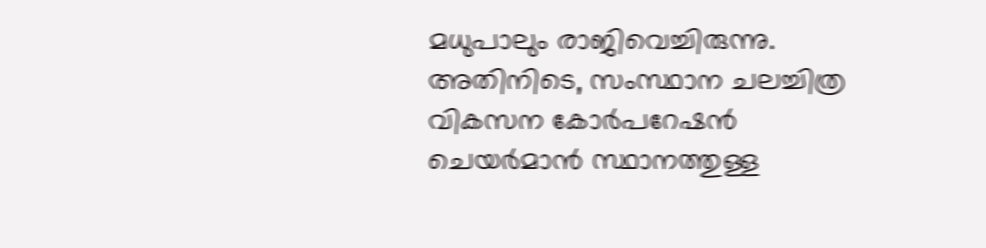മധുപാലും രാജിവെച്ചിരുന്നു. അതിനിടെ, സംസ്ഥാന ചലച്ചിത്ര വികസന കോർപറേഷൻ ചെയർമാൻ സ്ഥാനത്തുള്ള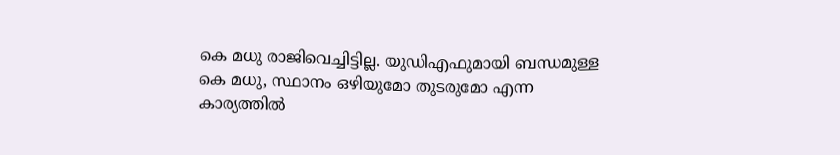കെ മധു രാജിവെച്ചിട്ടില്ല. യുഡിഎഫുമായി ബന്ധമുള്ള കെ മധു, സ്ഥാനം ഒഴിയുമോ തുടരുമോ എന്ന കാര്യത്തിൽ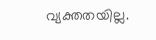വ്യക്തതയില്ല.